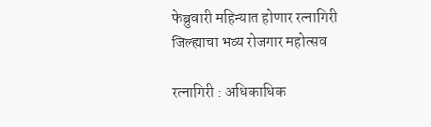फेब्रुवारी महिन्यात होणार रत्नागिरी जिल्ह्याचा भव्य रोजगार महोत्सव

रत्नागिरी : अधिकाधिक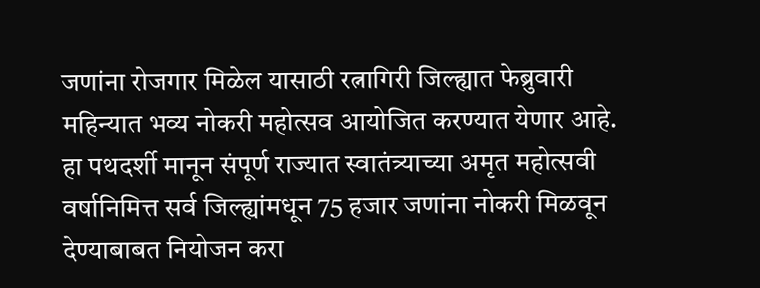जणांना रोजगार मिळेल यासाठी रत्नागिरी जिल्ह्यात फेब्रुवारी महिन्यात भव्य नोकरी महोत्सव आयोजित करण्यात येणार आहे. हा पथदर्शी मानून संपूर्ण राज्यात स्वातंत्र्याच्या अमृत महोत्सवी वर्षानिमित्त सर्व जिल्ह्यांमधून 75 हजार जणांना नोकरी मिळवून देण्याबाबत नियोजन करा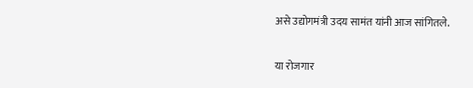असे उद्योगमंत्री उदय सामंत यांनी आज सांगितले.


या रोजगार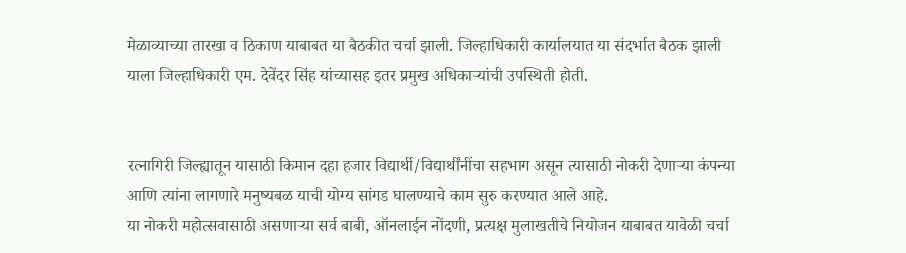मेळाव्याच्या तारखा व ठिकाण याबाबत या बैठकीत चर्चा झाली. जिल्हाधिकारी कार्यालयात या संदर्भात बैठक झाली याला जिल्हाधिकारी एम. देवेंदर सिंह यांच्यासह इतर प्रमुख अधिकाऱ्यांची उपस्थिती होती.


रत्नागिरी जिल्ह्यातून यासाठी किमान दहा हजार विद्यार्थी/विद्यार्थींनींचा सहभाग असून त्यासाठी नोकरी देणाऱ्या कंपन्या आणि त्यांना लागणारे मनुष्यबळ याची योग्य सांगड घालण्याचे काम सुरु करण्यात आले आहे.
या नोकरी महोत्सवासाठी असणाऱ्या सर्व बाबी, ऑनलाईन नोंदणी, प्रत्यक्ष मुलाखतीचे नियोजन याबाबत यावेळी चर्चा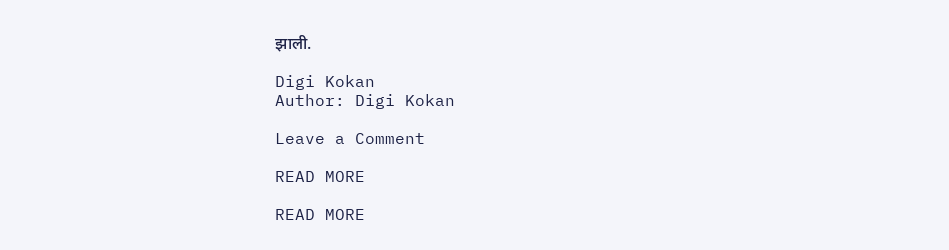झाली.

Digi Kokan
Author: Digi Kokan

Leave a Comment

READ MORE

READ MORE